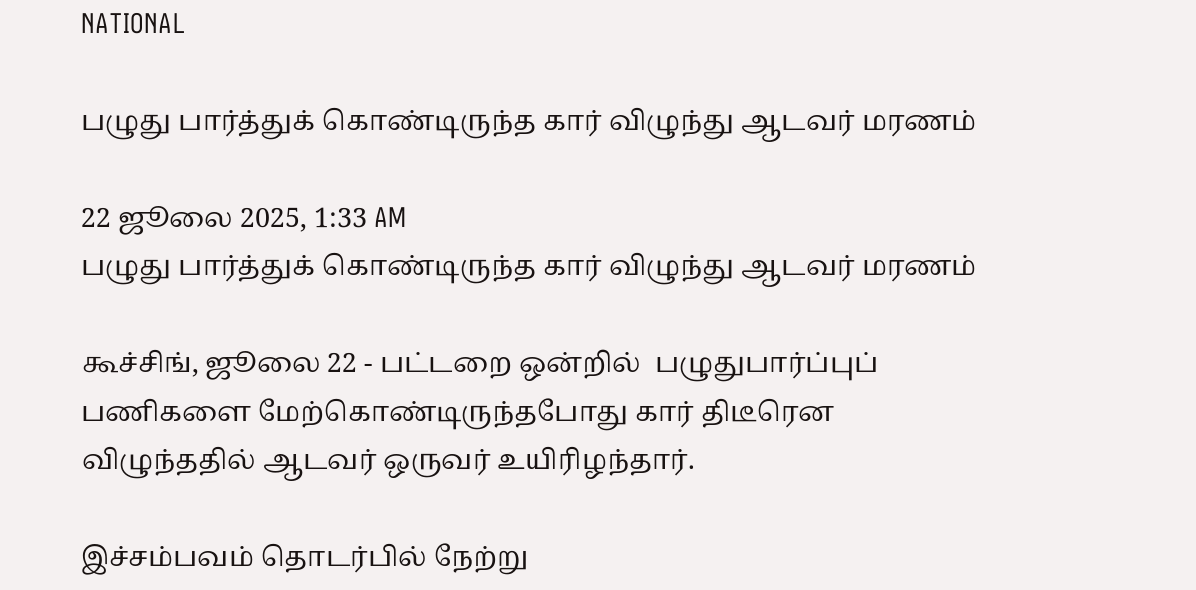NATIONAL

பழுது பார்த்துக் கொண்டிருந்த கார் விழுந்து ஆடவர் மரணம்

22 ஜூலை 2025, 1:33 AM
பழுது பார்த்துக் கொண்டிருந்த கார் விழுந்து ஆடவர் மரணம்

கூச்சிங், ஜூலை 22 - பட்டறை ஒன்றில்  பழுதுபார்ப்புப் பணிகளை மேற்கொண்டிருந்தபோது கார் திடீரென விழுந்ததில் ஆடவர் ஒருவர் உயிரிழந்தார்.

இச்சம்பவம் தொடர்பில் நேற்று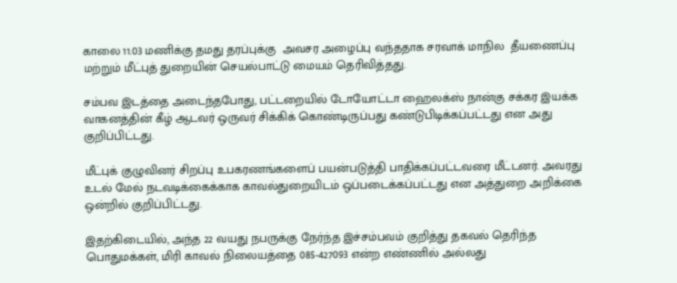காலை 11.03 மணிக்கு தமது தரப்புக்கு  அவசர அழைப்பு வந்ததாக சரவாக் மாநில  தீயணைப்பு மற்றும் மீட்புத் துறையின் செயல்பாட்டு மையம் தெரிவித்தது.

சம்பவ இடத்தை அடைந்தபோது, பட்டறையில் டோயோட்டா ஹைலக்ஸ் நான்கு சக்கர இயக்க வாகனத்தின் கீழ் ஆடவர் ஒருவர் சிக்கிக் கொண்டிருப்பது கண்டுபிடிக்கப்பட்டது என அது குறிப்பிட்டது.

மீட்புக் குழுவினர் சிறப்பு உபகரணங்களைப் பயன்படுத்தி பாதிக்கப்பட்டவரை மீட்டனர். அவரது  உடல் மேல் நடவடிக்கைக்காக காவல்துறையிடம் ஒப்படைக்கப்பட்டது என அத்துறை அறிக்கை ஒன்றில் குறிப்பிட்டது.

இதற்கிடையில், அந்த 22 வயது நபருக்கு நேர்ந்த இச்சம்பவம் குறித்து தகவல் தெரிந்த பொதுமக்கள், மிரி காவல் நிலையத்தை 085-427093 என்ற எண்ணில் அல்லது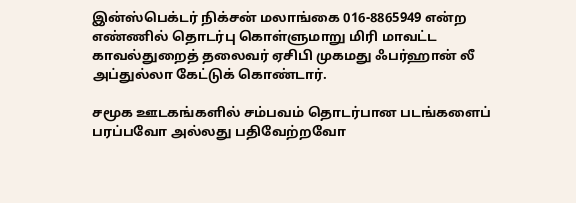இன்ஸ்பெக்டர் நிக்சன் மலாங்கை 016-8865949 என்ற எண்ணில் தொடர்பு கொள்ளுமாறு மிரி மாவட்ட காவல்துறைத் தலைவர் ஏசிபி முகமது ஃபர்ஹான் லீ அப்துல்லா கேட்டுக் கொண்டார்.

சமூக ஊடகங்களில் சம்பவம் தொடர்பான படங்களைப் பரப்பவோ அல்லது பதிவேற்றவோ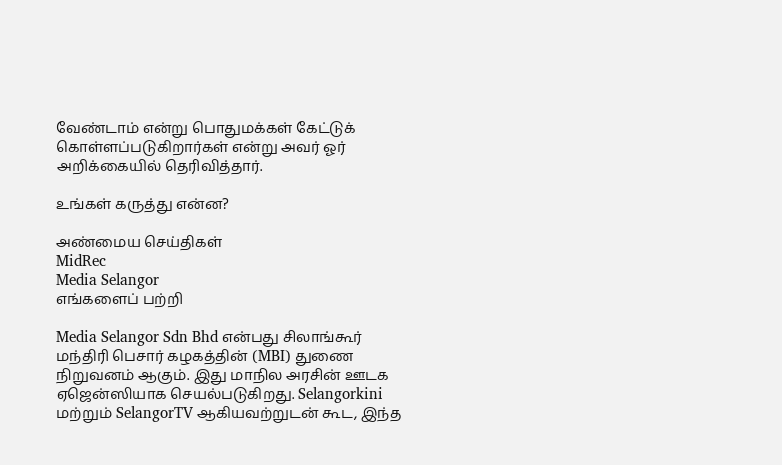வேண்டாம் என்று பொதுமக்கள் கேட்டுக் கொள்ளப்படுகிறார்கள் என்று அவர் ஓர் அறிக்கையில் தெரிவித்தார்.

உங்கள் கருத்து என்ன?

அண்மைய செய்திகள்
MidRec
Media Selangor
எங்களைப் பற்றி

Media Selangor Sdn Bhd என்பது சிலாங்கூர் மந்திரி பெசார் கழகத்தின் (MBI) துணை நிறுவனம் ஆகும். இது மாநில அரசின் ஊடக ஏஜென்ஸியாக செயல்படுகிறது. Selangorkini மற்றும் SelangorTV ஆகியவற்றுடன் கூட, இந்த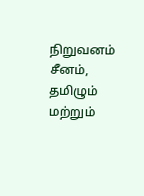நிறுவனம் சீனம், தமிழும் மற்றும்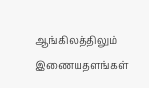ஆங்கிலத்திலும் இணையதளங்கள்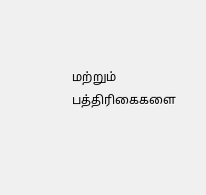மற்றும் பத்திரிகைகளை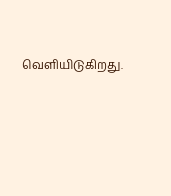வெளியிடுகிறது.